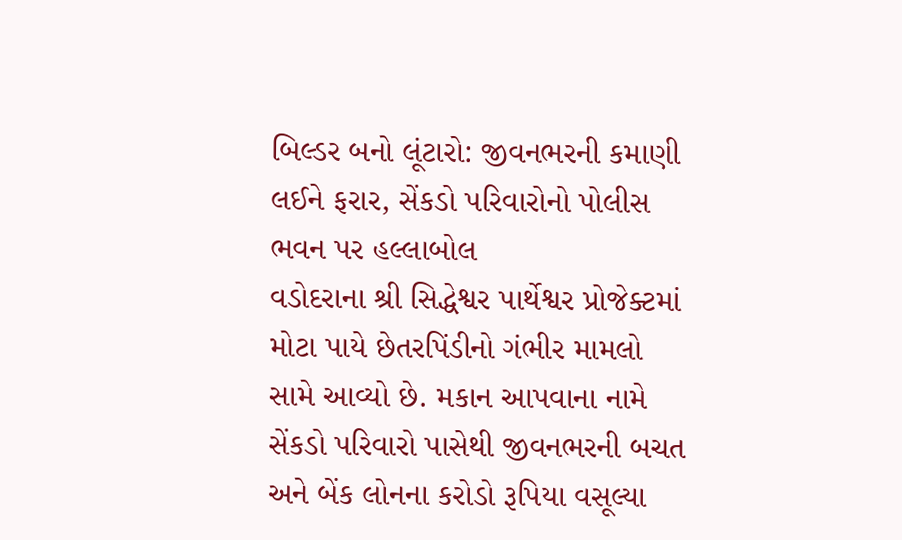બિલ્ડર બનો લૂંટારો: જીવનભરની કમાણી લઈને ફરાર, સેંકડો પરિવારોનો પોલીસ ભવન પર હલ્લાબોલ
વડોદરાના શ્રી સિદ્ધેશ્વર પાર્થેશ્વર પ્રોજેક્ટમાં મોટા પાયે છેતરપિંડીનો ગંભીર મામલો સામે આવ્યો છે. મકાન આપવાના નામે સેંકડો પરિવારો પાસેથી જીવનભરની બચત અને બેંક લોનના કરોડો રૂપિયા વસૂલ્યા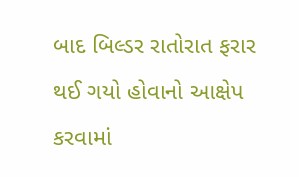બાદ બિલ્ડર રાતોરાત ફરાર થઈ ગયો હોવાનો આક્ષેપ કરવામાં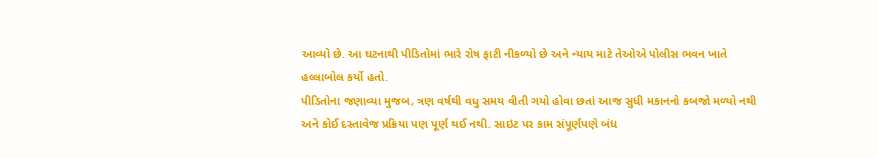આવ્યો છે. આ ઘટનાથી પીડિતોમાં ભારે રોષ ફાટી નીકળ્યો છે અને ન્યાય માટે તેઓએ પોલીસ ભવન ખાતે હલ્લાબોલ કર્યો હતો.
પીડિતોના જણાવ્યા મુજબ, ત્રણ વર્ષથી વધુ સમય વીતી ગયો હોવા છતાં આજ સુધી મકાનનો કબજો મળ્યો નથી અને કોઈ દસ્તાવેજ પ્રક્રિયા પણ પૂર્ણ થઈ નથી. સાઇટ પર કામ સંપૂર્ણપણે બંધ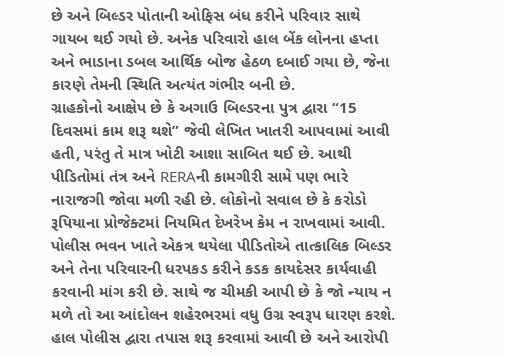છે અને બિલ્ડર પોતાની ઓફિસ બંધ કરીને પરિવાર સાથે ગાયબ થઈ ગયો છે. અનેક પરિવારો હાલ બેંક લોનના હપ્તા અને ભાડાના ડબલ આર્થિક બોજ હેઠળ દબાઈ ગયા છે, જેના કારણે તેમની સ્થિતિ અત્યંત ગંભીર બની છે.
ગ્રાહકોનો આક્ષેપ છે કે અગાઉ બિલ્ડરના પુત્ર દ્વારા “15 દિવસમાં કામ શરૂ થશે” જેવી લેખિત ખાતરી આપવામાં આવી હતી, પરંતુ તે માત્ર ખોટી આશા સાબિત થઈ છે. આથી પીડિતોમાં તંત્ર અને RERAની કામગીરી સામે પણ ભારે નારાજગી જોવા મળી રહી છે. લોકોનો સવાલ છે કે કરોડો રૂપિયાના પ્રોજેક્ટમાં નિયમિત દેખરેખ કેમ ન રાખવામાં આવી.
પોલીસ ભવન ખાતે એકત્ર થયેલા પીડિતોએ તાત્કાલિક બિલ્ડર અને તેના પરિવારની ધરપકડ કરીને કડક કાયદેસર કાર્યવાહી કરવાની માંગ કરી છે. સાથે જ ચીમકી આપી છે કે જો ન્યાય ન મળે તો આ આંદોલન શહેરભરમાં વધુ ઉગ્ર સ્વરૂપ ધારણ કરશે. હાલ પોલીસ દ્વારા તપાસ શરૂ કરવામાં આવી છે અને આરોપી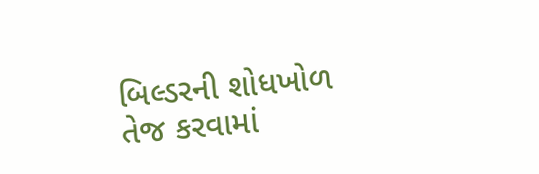બિલ્ડરની શોધખોળ તેજ કરવામાં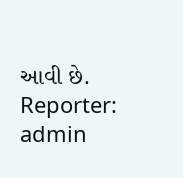આવી છે.
Reporter: admin